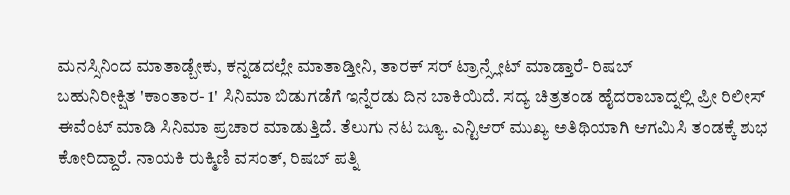ಮನಸ್ಸಿನಿಂದ ಮಾತಾಡ್ಬೇಕು, ಕನ್ನಡದಲ್ಲೇ ಮಾತಾಡ್ತೀನಿ, ತಾರಕ್ ಸರ್ ಟ್ರಾನ್ಸ್ಲೇಟ್ ಮಾಡ್ತಾರೆ- ರಿಷಬ್
ಬಹುನಿರೀಕ್ಷಿತ 'ಕಾಂತಾರ- 1' ಸಿನಿಮಾ ಬಿಡುಗಡೆಗೆ ಇನ್ನೆರಡು ದಿನ ಬಾಕಿಯಿದೆ. ಸದ್ಯ ಚಿತ್ರತಂಡ ಹೈದರಾಬಾದ್ನಲ್ಲಿ ಪ್ರೀ ರಿಲೀಸ್ ಈವೆಂಟ್ ಮಾಡಿ ಸಿನಿಮಾ ಪ್ರಚಾರ ಮಾಡುತ್ತಿದೆ. ತೆಲುಗು ನಟ ಜ್ಯೂ. ಎನ್ಟಿಆರ್ ಮುಖ್ಯ ಅತಿಥಿಯಾಗಿ ಆಗಮಿಸಿ ತಂಡಕ್ಕೆ ಶುಭ ಕೋರಿದ್ದಾರೆ. ನಾಯಕಿ ರುಕ್ಮಿಣಿ ವಸಂತ್, ರಿಷಬ್ ಪತ್ನಿ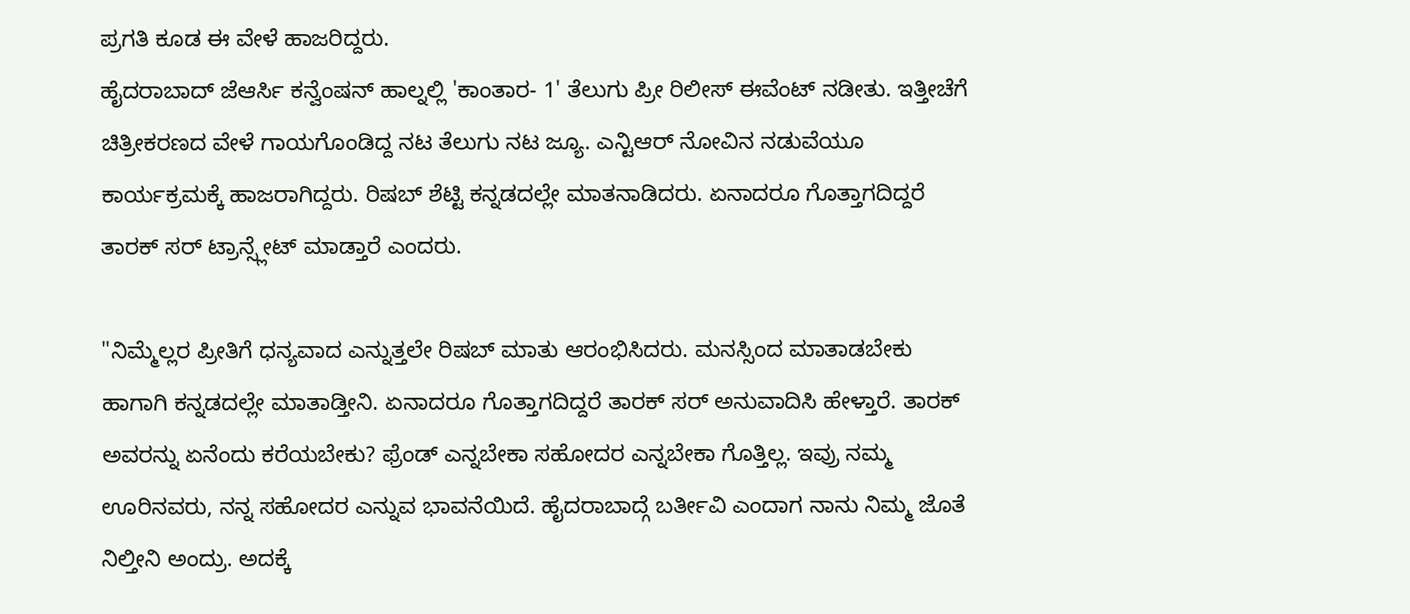ಪ್ರಗತಿ ಕೂಡ ಈ ವೇಳೆ ಹಾಜರಿದ್ದರು.
ಹೈದರಾಬಾದ್ ಜೆಆರ್ಸಿ ಕನ್ವೆಂಷನ್ ಹಾಲ್ನಲ್ಲಿ 'ಕಾಂತಾರ- 1' ತೆಲುಗು ಪ್ರೀ ರಿಲೀಸ್ ಈವೆಂಟ್ ನಡೀತು. ಇತ್ತೀಚೆಗೆ ಚಿತ್ರೀಕರಣದ ವೇಳೆ ಗಾಯಗೊಂಡಿದ್ದ ನಟ ತೆಲುಗು ನಟ ಜ್ಯೂ. ಎನ್ಟಿಆರ್ ನೋವಿನ ನಡುವೆಯೂ ಕಾರ್ಯಕ್ರಮಕ್ಕೆ ಹಾಜರಾಗಿದ್ದರು. ರಿಷಬ್ ಶೆಟ್ಟಿ ಕನ್ನಡದಲ್ಲೇ ಮಾತನಾಡಿದರು. ಏನಾದರೂ ಗೊತ್ತಾಗದಿದ್ದರೆ ತಾರಕ್ ಸರ್ ಟ್ರಾನ್ಸ್ಲೇಟ್ ಮಾಡ್ತಾರೆ ಎಂದರು.

"ನಿಮ್ಮೆಲ್ಲರ ಪ್ರೀತಿಗೆ ಧನ್ಯವಾದ ಎನ್ನುತ್ತಲೇ ರಿಷಬ್ ಮಾತು ಆರಂಭಿಸಿದರು. ಮನಸ್ಸಿಂದ ಮಾತಾಡಬೇಕು ಹಾಗಾಗಿ ಕನ್ನಡದಲ್ಲೇ ಮಾತಾಡ್ತೀನಿ. ಏನಾದರೂ ಗೊತ್ತಾಗದಿದ್ದರೆ ತಾರಕ್ ಸರ್ ಅನುವಾದಿಸಿ ಹೇಳ್ತಾರೆ. ತಾರಕ್ ಅವರನ್ನು ಏನೆಂದು ಕರೆಯಬೇಕು? ಫ್ರೆಂಡ್ ಎನ್ನಬೇಕಾ ಸಹೋದರ ಎನ್ನಬೇಕಾ ಗೊತ್ತಿಲ್ಲ. ಇವ್ರು ನಮ್ಮ ಊರಿನವರು, ನನ್ನ ಸಹೋದರ ಎನ್ನುವ ಭಾವನೆಯಿದೆ. ಹೈದರಾಬಾದ್ಗೆ ಬರ್ತೀವಿ ಎಂದಾಗ ನಾನು ನಿಮ್ಮ ಜೊತೆ ನಿಲ್ತೀನಿ ಅಂದ್ರು. ಅದಕ್ಕೆ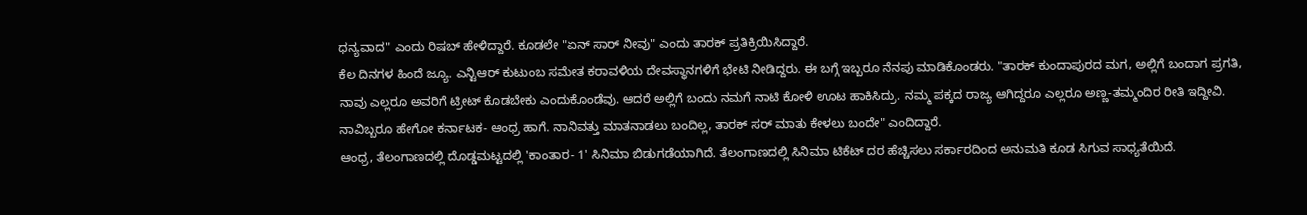ಧನ್ಯವಾದ" ಎಂದು ರಿಷಬ್ ಹೇಳಿದ್ದಾರೆ. ಕೂಡಲೇ "ಏನ್ ಸಾರ್ ನೀವು" ಎಂದು ತಾರಕ್ ಪ್ರತಿಕ್ರಿಯಿಸಿದ್ದಾರೆ.
ಕೆಲ ದಿನಗಳ ಹಿಂದೆ ಜ್ಯೂ. ಎನ್ಟಿಆರ್ ಕುಟುಂಬ ಸಮೇತ ಕರಾವಳಿಯ ದೇವಸ್ಥಾನಗಳಿಗೆ ಭೇಟಿ ನೀಡಿದ್ದರು. ಈ ಬಗ್ಗೆ ಇಬ್ಬರೂ ನೆನಪು ಮಾಡಿಕೊಂಡರು. "ತಾರಕ್ ಕುಂದಾಪುರದ ಮಗ, ಅಲ್ಲಿಗೆ ಬಂದಾಗ ಪ್ರಗತಿ, ನಾವು ಎಲ್ಲರೂ ಅವರಿಗೆ ಟ್ರೀಟ್ ಕೊಡಬೇಕು ಎಂದುಕೊಂಡೆವು. ಆದರೆ ಅಲ್ಲಿಗೆ ಬಂದು ನಮಗೆ ನಾಟಿ ಕೋಳಿ ಊಟ ಹಾಕಿಸಿದ್ರು. ನಮ್ಮ ಪಕ್ಕದ ರಾಜ್ಯ ಆಗಿದ್ದರೂ ಎಲ್ಲರೂ ಅಣ್ಣ-ತಮ್ಮಂದಿರ ರೀತಿ ಇದ್ದೀವಿ. ನಾವಿಬ್ಬರೂ ಹೇಗೋ ಕರ್ನಾಟಕ- ಆಂಧ್ರ ಹಾಗೆ. ನಾನಿವತ್ತು ಮಾತನಾಡಲು ಬಂದಿಲ್ಲ, ತಾರಕ್ ಸರ್ ಮಾತು ಕೇಳಲು ಬಂದೇ" ಎಂದಿದ್ದಾರೆ.
ಆಂಧ್ರ, ತೆಲಂಗಾಣದಲ್ಲಿ ದೊಡ್ಡಮಟ್ಟದಲ್ಲಿ 'ಕಾಂತಾರ- 1' ಸಿನಿಮಾ ಬಿಡುಗಡೆಯಾಗಿದೆ. ತೆಲಂಗಾಣದಲ್ಲಿ ಸಿನಿಮಾ ಟಿಕೆಟ್ ದರ ಹೆಚ್ಚಿಸಲು ಸರ್ಕಾರದಿಂದ ಅನುಮತಿ ಕೂಡ ಸಿಗುವ ಸಾಧ್ಯತೆಯಿದೆ.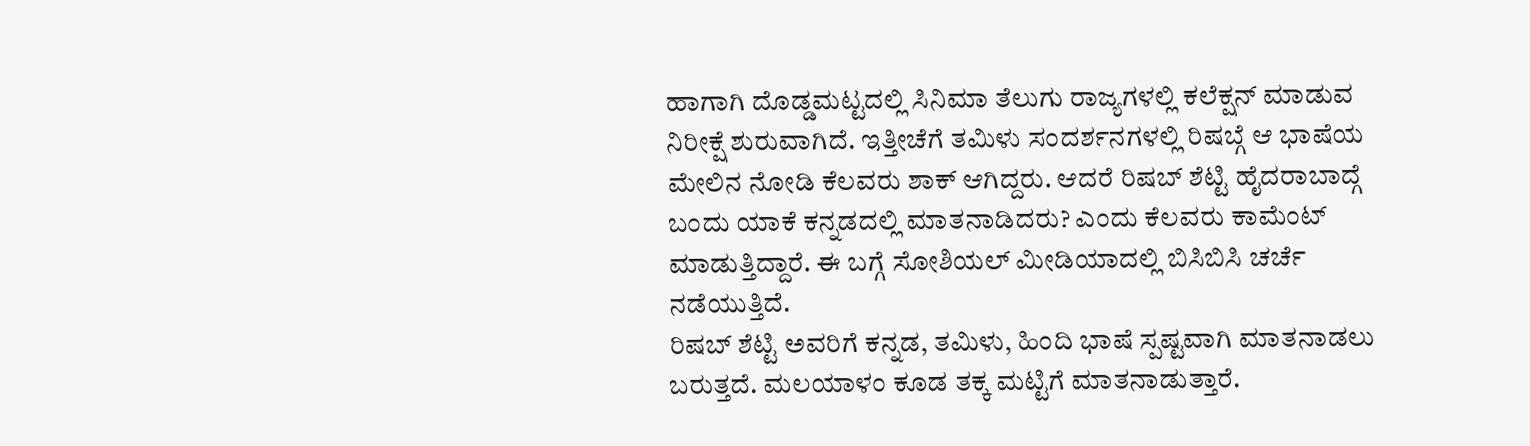ಹಾಗಾಗಿ ದೊಡ್ಡಮಟ್ಟದಲ್ಲಿ ಸಿನಿಮಾ ತೆಲುಗು ರಾಜ್ಯಗಳಲ್ಲಿ ಕಲೆಕ್ಷನ್ ಮಾಡುವ ನಿರೀಕ್ಷೆ ಶುರುವಾಗಿದೆ. ಇತ್ತೀಚೆಗೆ ತಮಿಳು ಸಂದರ್ಶನಗಳಲ್ಲಿ ರಿಷಬ್ಗೆ ಆ ಭಾಷೆಯ ಮೇಲಿನ ನೋಡಿ ಕೆಲವರು ಶಾಕ್ ಆಗಿದ್ದರು. ಆದರೆ ರಿಷಬ್ ಶೆಟ್ಟಿ ಹೈದರಾಬಾದ್ಗೆ ಬಂದು ಯಾಕೆ ಕನ್ನಡದಲ್ಲಿ ಮಾತನಾಡಿದರು? ಎಂದು ಕೆಲವರು ಕಾಮೆಂಟ್ ಮಾಡುತ್ತಿದ್ದಾರೆ. ಈ ಬಗ್ಗೆ ಸೋಶಿಯಲ್ ಮೀಡಿಯಾದಲ್ಲಿ ಬಿಸಿಬಿಸಿ ಚರ್ಚೆ ನಡೆಯುತ್ತಿದೆ.
ರಿಷಬ್ ಶೆಟ್ಟಿ ಅವರಿಗೆ ಕನ್ನಡ, ತಮಿಳು, ಹಿಂದಿ ಭಾಷೆ ಸ್ಪಷ್ಟವಾಗಿ ಮಾತನಾಡಲು ಬರುತ್ತದೆ. ಮಲಯಾಳಂ ಕೂಡ ತಕ್ಕ ಮಟ್ಟಿಗೆ ಮಾತನಾಡುತ್ತಾರೆ.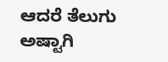ಆದರೆ ತೆಲುಗು ಅಷ್ಟಾಗಿ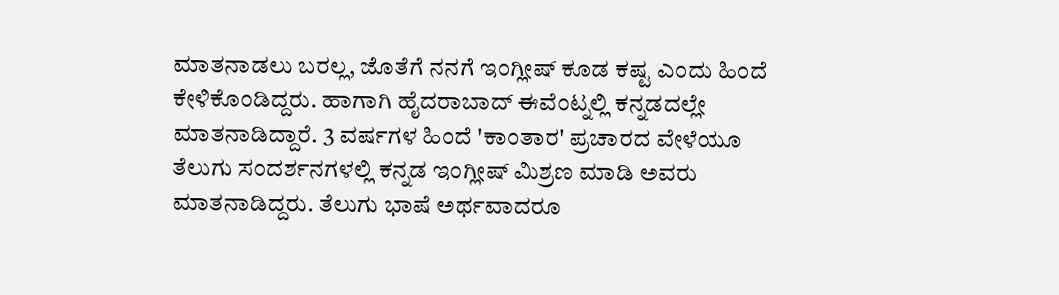ಮಾತನಾಡಲು ಬರಲ್ಲ, ಜೊತೆಗೆ ನನಗೆ ಇಂಗ್ಲೀಷ್ ಕೂಡ ಕಷ್ಟ ಎಂದು ಹಿಂದೆ ಕೇಳಿಕೊಂಡಿದ್ದರು. ಹಾಗಾಗಿ ಹೈದರಾಬಾದ್ ಈವೆಂಟ್ನಲ್ಲಿ ಕನ್ನಡದಲ್ಲೇ ಮಾತನಾಡಿದ್ದಾರೆ. 3 ವರ್ಷಗಳ ಹಿಂದೆ 'ಕಾಂತಾರ' ಪ್ರಚಾರದ ವೇಳೆಯೂ ತೆಲುಗು ಸಂದರ್ಶನಗಳಲ್ಲಿ ಕನ್ನಡ ಇಂಗ್ಲೀಷ್ ಮಿಶ್ರಣ ಮಾಡಿ ಅವರು ಮಾತನಾಡಿದ್ದರು. ತೆಲುಗು ಭಾಷೆ ಅರ್ಥವಾದರೂ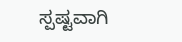ಸ್ಪಷ್ಟವಾಗಿ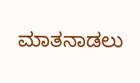ಮಾತನಾಡಲು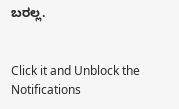ಬರಲ್ಲ.


Click it and Unblock the Notifications